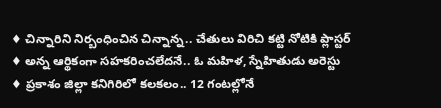♦ చిన్నారిని నిర్బంధించిన చిన్నాన్న.. చేతులు విరిచి కట్టి నోటికి ప్లాస్టర్
♦ అన్న ఆర్థికంగా సహకరించలేదనే.. ఓ మహిళ, స్నేహితుడు అరెస్టు
♦ ప్రకాశం జిల్లా కనిగిరిలో కలకలం.. 12 గంటల్లోనే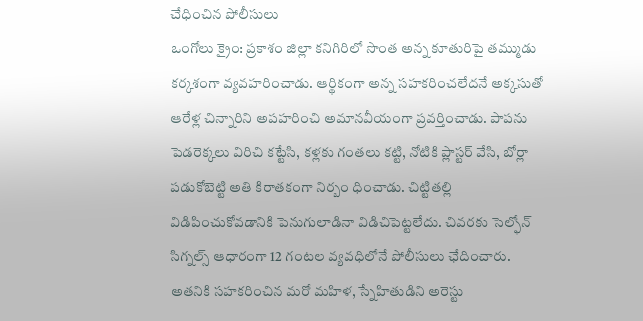చేధించిన పోలీసులు
ఒంగోలు క్రైం: ప్రకాశం జిల్లా కనిగిరిలో సొంత అన్న కూతురిపై తమ్ముడు కర్కశంగా వ్యవహరించాడు. ఆర్థికంగా అన్న సహకరించలేదనే అక్కసుతో ఆరేళ్ల చిన్నారిని అపహరించి అమానవీయంగా ప్రవర్తించాడు. పాపను పెడరెక్కలు విరిచి కట్టేసి, కళ్లకు గంతలు కట్టి, నోటికి ప్లాస్టర్ వేసి, బోర్లా పడుకోబెట్టి అతి కిరాతకంగా నిర్బం ధించాడు. చిట్టితల్లి విడిపించుకోవడానికి పెనుగులాడినా విడిచిపెట్టలేదు. చివరకు సెల్ఫోన్ సిగ్నల్స్ ఆధారంగా 12 గంటల వ్యవధిలోనే పోలీసులు ఛేదించారు.
అతనికి సహకరించిన మరో మహిళ, స్నేహితుడిని అరెస్టు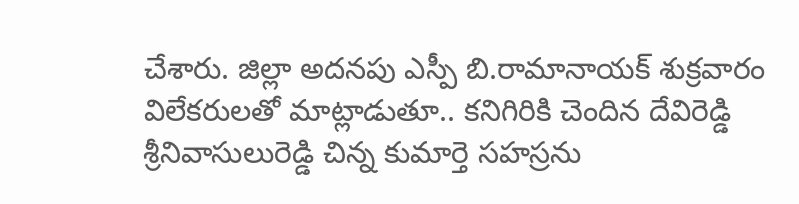చేశారు. జిల్లా అదనపు ఎస్పీ బి.రామానాయక్ శుక్రవారం విలేకరులతో మాట్లాడుతూ.. కనిగిరికి చెందిన దేవిరెడ్డి శ్రీనివాసులురెడ్డి చిన్న కుమార్తె సహస్రను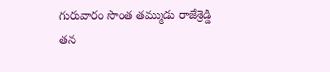గురువారం సొంత తమ్ముడు రాజేశ్రెడ్డి తన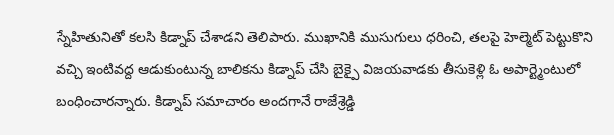స్నేహితునితో కలసి కిడ్నాప్ చేశాడని తెలిపారు. ముఖానికి ముసుగులు ధరించి, తలపై హెల్మెట్ పెట్టుకొని వచ్చి ఇంటివద్ద ఆడుకుంటున్న బాలికను కిడ్నాప్ చేసి బైక్పై విజయవాడకు తీసుకెళ్లి ఓ అపార్ట్మెంటులో బంధించారన్నారు. కిడ్నాప్ సమాచారం అందగానే రాజేశ్రెడ్డి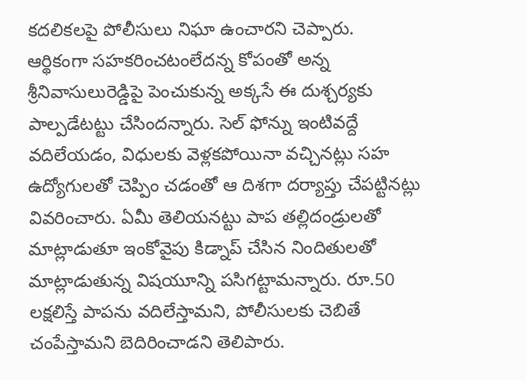కదలికలపై పోలీసులు నిఘా ఉంచారని చెప్పారు.
ఆర్థికంగా సహకరించటంలేదన్న కోపంతో అన్న శ్రీనివాసులురెడ్డిపై పెంచుకున్న అక్కసే ఈ దుశ్చర్యకు పాల్పడేటట్టు చేసిందన్నారు. సెల్ ఫోన్ను ఇంటివద్దే వదిలేయడం, విధులకు వెళ్లకపోయినా వచ్చినట్లు సహ ఉద్యోగులతో చెప్పిం చడంతో ఆ దిశగా దర్యాప్తు చేపట్టినట్లు వివరించారు. ఏమీ తెలియనట్టు పాప తల్లిదండ్రులతో మాట్లాడుతూ ఇంకోవైపు కిడ్నాప్ చేసిన నిందితులతో మాట్లాడుతున్న విషయూన్ని పసిగట్టామన్నారు. రూ.50 లక్షలిస్తే పాపను వదిలేస్తామని, పోలీసులకు చెబితే చంపేస్తామని బెదిరించాడని తెలిపారు.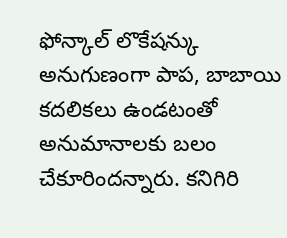ఫోన్కాల్ లొకేషన్కు అనుగుణంగా పాప, బాబాయి కదలికలు ఉండటంతో అనుమానాలకు బలం చేకూరిందన్నారు. కనిగిరి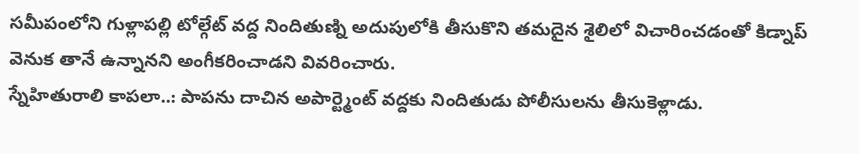సమీపంలోని గుళ్లాపల్లి టోల్గేట్ వద్ద నిందితుణ్ని అదుపులోకి తీసుకొని తమదైన శైలిలో విచారించడంతో కిడ్నాప్ వెనుక తానే ఉన్నానని అంగీకరించాడని వివరించారు.
స్నేహితురాలి కాపలా..: పాపను దాచిన అపార్ట్మెంట్ వద్దకు నిందితుడు పోలీసులను తీసుకెళ్లాడు.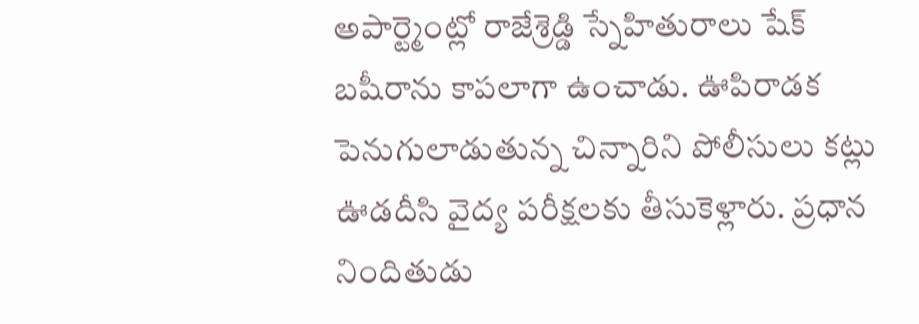అపార్ట్మెంట్లో రాజేశ్రెడ్డి స్నేహితురాలు షేక్ బషీరాను కాపలాగా ఉంచాడు. ఊపిరాడక పెనుగులాడుతున్న చిన్నారిని పోలీసులు కట్లు ఊడదీసి వైద్య పరీక్షలకు తీసుకెళ్లారు. ప్రధాన నిందితుడు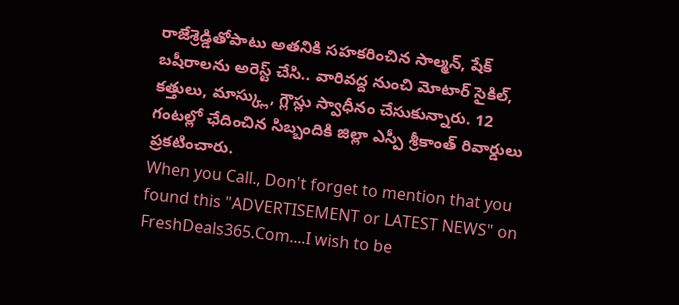రాజేశ్రెడ్డితోపాటు అతనికి సహకరించిన సాల్మన్, షేక్ బషీరాలను అరెస్ట్ చేసి.. వారివద్ద నుంచి మోటార్ సైకిల్, కత్తులు, మాస్క్లు, గ్లౌస్లు స్వాధీనం చేసుకున్నారు. 12 గంటల్లో ఛేదించిన సిబ్బందికి జిల్లా ఎస్పీ శ్రీకాంత్ రివార్డులు ప్రకటించారు.
When you Call., Don't forget to mention that you found this "ADVERTISEMENT or LATEST NEWS" on FreshDeals365.Com....I wish to be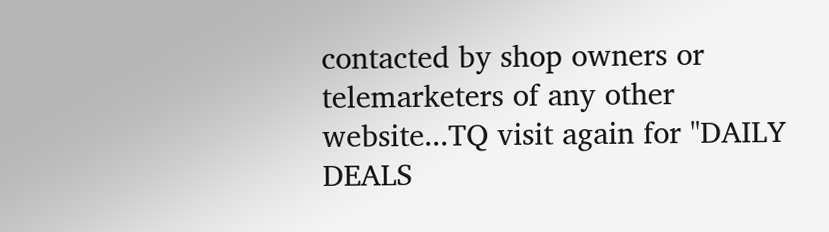contacted by shop owners or telemarketers of any other website...TQ visit again for "DAILY DEALS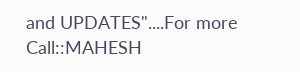and UPDATES"....For more Call::MAHESH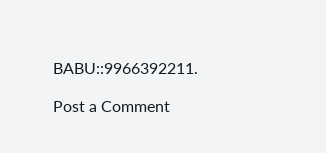BABU::9966392211.

Post a Comment